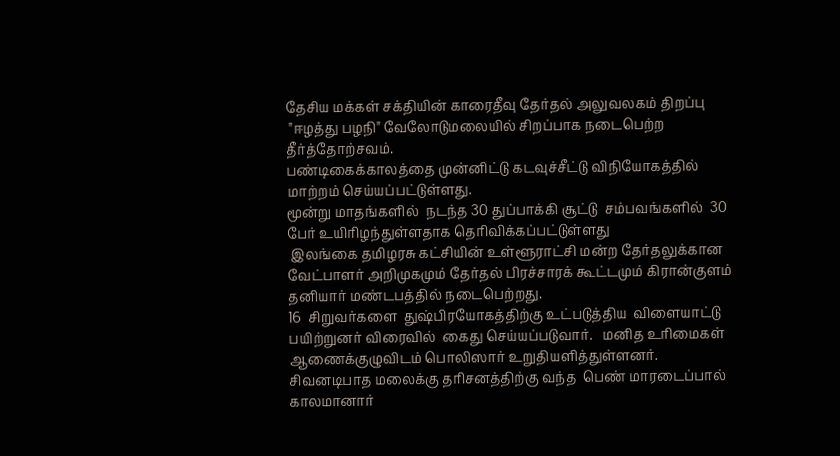தேசிய மக்கள் சக்தியின் காரைதீவு தேர்தல் அலுவலகம் திறப்பு
 "ஈழத்து பழநி" வேலோடுமலையில் சிறப்பாக நடைபெற்ற தீர்த்தோற்சவம்.
பண்டிகைக்காலத்தை முன்னிட்டு கடவுச்சீட்டு விநியோகத்தில் மாற்றம் செய்யப்பட்டுள்ளது.
மூன்று மாதங்களில்  நடந்த 30 துப்பாக்கி சூட்டு  சம்பவங்களில்  30 பேர் உயிரிழந்துள்ளதாக தெரிவிக்கப்பட்டுள்ளது
 இலங்கை தமிழரசு கட்சியின் உள்ளூராட்சி மன்ற தேர்தலுக்கான வேட்பாளர் அறிமுகமும் தேர்தல் பிரச்சாரக் கூட்டமும் கிரான்குளம்  தனியார் மண்டபத்தில் நடைபெற்றது.
16  சிறுவர்களை  துஷ்பிரயோகத்திற்கு உட்படுத்திய  விளையாட்டு பயிற்றுனர் விரைவில்  கைது செய்யப்படுவார்.   மனித உரிமைகள் ஆணைக்குழுவிடம் பொலிஸார் உறுதியளித்துள்ளனர்.
சிவனடிபாத மலைக்கு தரிசனத்திற்கு வந்த  பெண் மாரடைப்பால் காலமானார்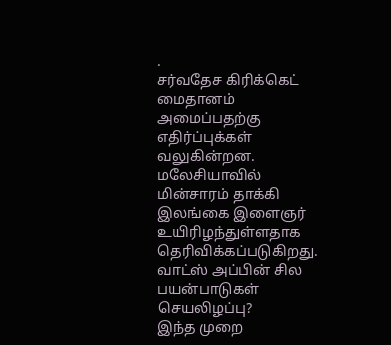.
சர்வதேச கிரிக்கெட் மைதானம்  அமைப்பதற்கு எதிர்ப்புக்கள் வலுகின்றன.
மலேசியாவில்  மின்சாரம் தாக்கி இலங்கை இளைஞர் உயிரிழந்துள்ளதாக தெரிவிக்கப்படுகிறது.
வாட்ஸ் அப்பின் சில பயன்பாடுகள் செயலிழப்பு?
இந்த முறை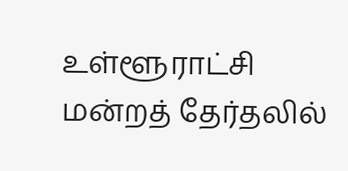உள்ளூராட்சி மன்றத் தேர்தலில்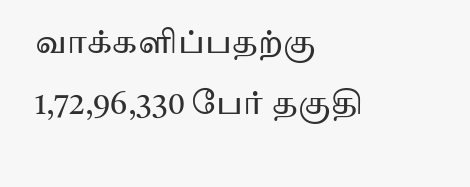வாக்களிப்பதற்கு 1,72,96,330 பேர் தகுதி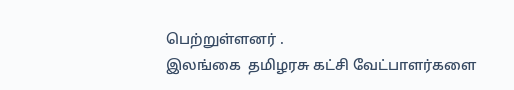பெற்றுள்ளனர் .
இலங்கை  தமிழரசு கட்சி வேட்பாளர்களை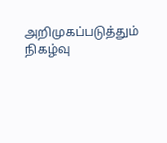அறிமுகப்படுத்தும் நிகழ்வு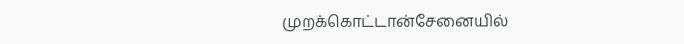முறக்கொட்டான்சேனையில்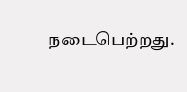நடைபெற்றது.